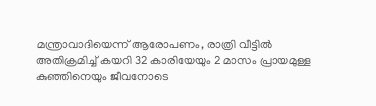മന്ത്രാവാദിയെന്ന് ആരോപണം, രാത്രി വീട്ടില്‍ അതിക്രമിച്ച്‌ കയറി 32 കാരിയേയും 2 മാസം പ്രായമുള്ള കുഞ്ഞിനെയും ജീവനോടെ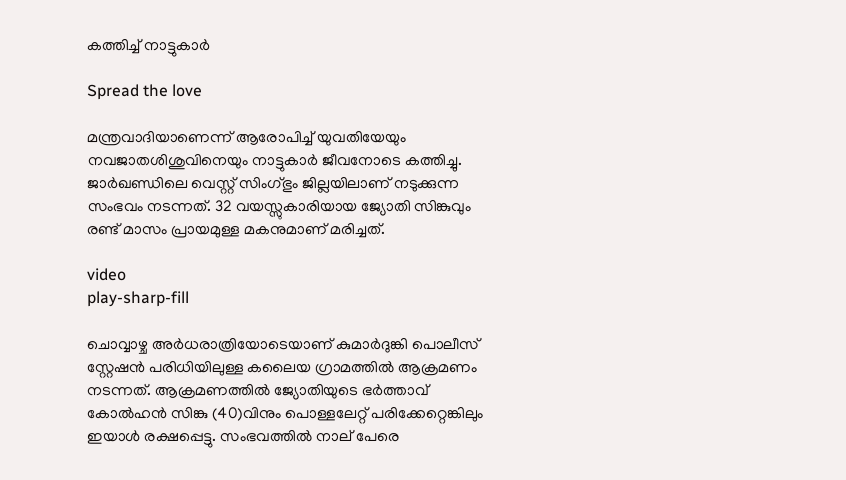കത്തിച്ച്‌ നാട്ടുകാര്‍

Spread the love

മന്ത്രവാദിയാണെന്ന് ആരോപിച്ച്‌ യുവതിയേയും നവജാതശിശുവിനെയും നാട്ടുകാർ ജീവനോടെ കത്തിച്ചു. ജാർഖണ്ഡിലെ വെസ്റ്റ് സിംഗ്ഭും ജില്ലയിലാണ് നടുക്കുന്ന സംഭവം നടന്നത്. 32 വയസ്സുകാരിയായ ജ്യോതി സിങ്കുവും രണ്ട് മാസം പ്രായമുള്ള മകനുമാണ് മരിച്ചത്.

video
play-sharp-fill

ചൊവ്വാഴ്ച അർധരാത്രിയോടെയാണ് കുമാർദുങ്കി പൊലീസ് സ്റ്റേഷൻ പരിധിയിലുള്ള കലൈയ ഗ്രാമത്തില്‍ ആക്രമണം നടന്നത്. ആക്രമണത്തില്‍ ജ്യോതിയുടെ ഭർത്താവ് കോല്‍ഹൻ സിങ്കു (40)വിനും പൊള്ളലേറ്റ് പരിക്കേറ്റെങ്കിലും ഇയാള്‍ രക്ഷപ്പെട്ടു. സംഭവത്തില്‍ നാല് പേരെ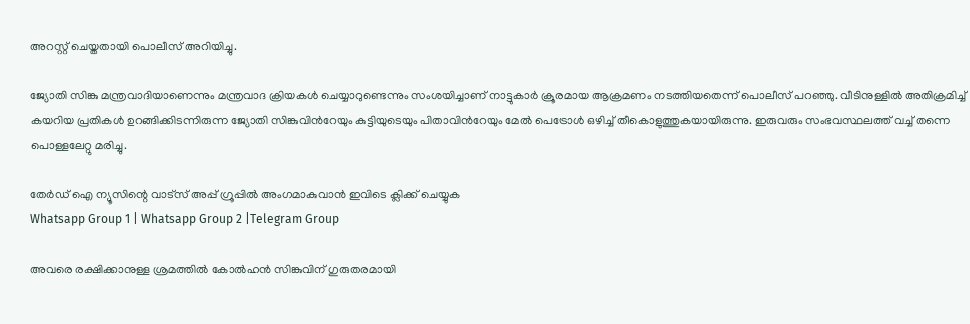അറസ്റ്റ് ചെയ്തതായി പൊലീസ് അറിയിച്ചു.

ജ്യോതി സിങ്കു മന്ത്രവാദിയാണെന്നും മന്ത്രവാദ ക്രിയകള്‍ ചെയ്യാറുണ്ടെന്നും സംശയിച്ചാണ് നാട്ടുകാർ ക്രൂരമായ ആക്രമണം നടത്തിയതെന്ന് പൊലീസ് പറഞ്ഞു. വീടിനുള്ളില്‍ അതിക്രമിച്ച്‌ കയറിയ പ്രതികള്‍ ഉറങ്ങിക്കിടന്നിരുന്ന ജ്യോതി സിങ്കുവിന്‍റേയും കുട്ടിയുടെയും പിതാവിന്‍റേയും മേല്‍ പെട്രോള്‍ ഒഴിച്ച്‌ തീകൊളുത്തുകയായിരുന്നു. ഇരുവരും സംഭവസ്ഥലത്ത് വച്ച്‌ തന്നെ പൊള്ളലേറ്റു മരിച്ചു.

തേർഡ് ഐ ന്യൂസിന്റെ വാട്സ് അപ്പ് ഗ്രൂപ്പിൽ അംഗമാകുവാൻ ഇവിടെ ക്ലിക്ക് ചെയ്യുക
Whatsapp Group 1 | Whatsapp Group 2 |Telegram Group

അവരെ രക്ഷിക്കാനുള്ള ശ്രമത്തില്‍ കോല്‍ഹൻ സിങ്കുവിന് ഗുരുതരമായി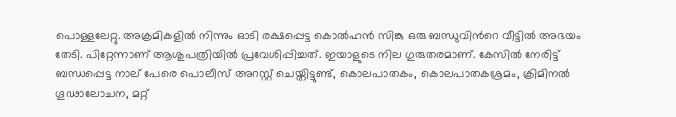പൊള്ളലേറ്റു. അക്രമികളില്‍ നിന്നും ഓടി രക്ഷപ്പെട്ട കൊല്‍ഹൻ സിങ്കു ഒരു ബന്ധുവിന്‍റെ വീട്ടില്‍ അഭയം തേടി. പിറ്റേന്നാണ് ആശുപത്രിയില്‍ പ്രവേശിപ്പിച്ചത്. ഇയാളുടെ നില ഗുരുതരമാണ്. കേസില്‍ നേരിട്ട് ബന്ധപ്പെട്ട നാല് പേരെ പൊലീസ് അറസ്റ്റ് ചെയ്തിട്ടുണ്ട്, കൊലപാതകം, കൊലപാതകശ്രമം, ക്രിമിനല്‍ ഗൂഢാലോചന, മറ്റ്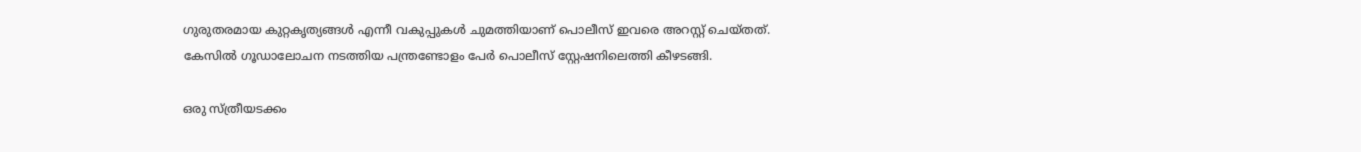ഗുരുതരമായ കുറ്റകൃത്യങ്ങള്‍ എന്നീ വകുപ്പുകള്‍ ചുമത്തിയാണ് പൊലീസ് ഇവരെ അറസ്റ്റ് ചെയ്തത്. കേസില്‍ ഗൂഡാലോചന നടത്തിയ പന്ത്രണ്ടോളം പേർ പൊലീസ് സ്റ്റേഷനിലെത്തി കീഴടങ്ങി.

ഒരു സ്ത്രീയടക്കം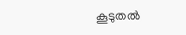കൂടുതല്‍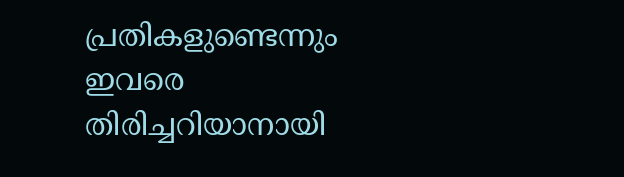പ്രതികളുണ്ടെന്നും ഇവരെ തിരിച്ചറിയാനായി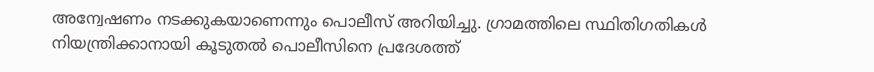അന്വേഷണം നടക്കുകയാണെന്നും പൊലീസ് അറിയിച്ചു. ഗ്രാമത്തിലെ സ്ഥിതിഗതികള്‍ നിയന്ത്രിക്കാനായി കൂടുതല്‍ പൊലീസിനെ പ്രദേശത്ത്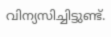വിന്യസിച്ചിട്ടുണ്ട്.